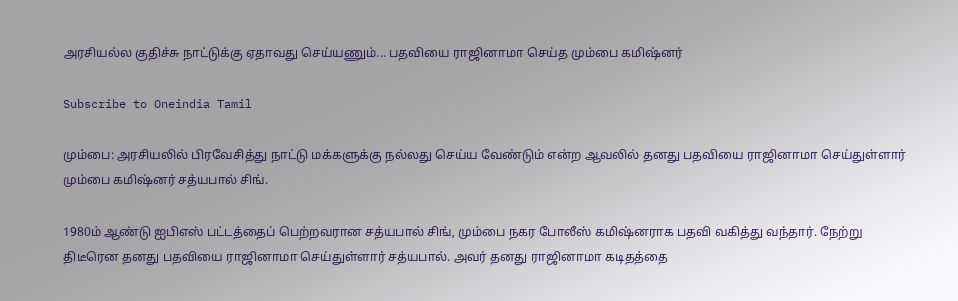அரசியல்ல குதிச்சு நாட்டுக்கு ஏதாவது செய்யணும்... பதவியை ராஜினாமா செய்த மும்பை கமிஷ்னர்

Subscribe to Oneindia Tamil

மும்பை: அரசியலில் பிரவேசித்து நாட்டு மக்களுக்கு நல்லது செய்ய வேண்டும் என்ற ஆவலில் தனது பதவியை ராஜினாமா செய்துள்ளார் மும்பை கமிஷ்னர் சத்யபால் சிங்.

1980ம் ஆண்டு ஐபிஎஸ் பட்டத்தைப் பெற்றவரான சத்யபால் சிங், மும்பை நகர போலீஸ் கமிஷ்னராக பதவி வகித்து வந்தார். நேற்று திடீரென தனது பதவியை ராஜினாமா செய்துள்ளார் சத்யபால். அவர் தனது ராஜினாமா கடிதத்தை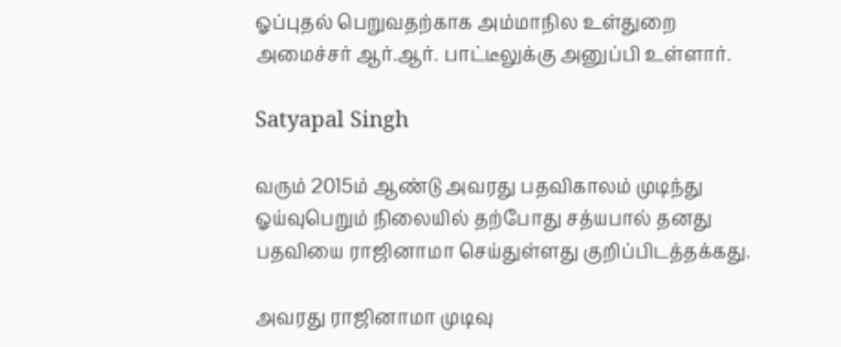ஓப்புதல் பெறுவதற்காக அம்மாநில உள்துறை அமைச்சர் ஆர்.ஆர். பாட்டீலுக்கு அனுப்பி உள்ளார்.

Satyapal Singh

வரும் 2015ம் ஆண்டு அவரது பதவிகாலம் முடிந்து ஓய்வுபெறும் நிலையில் தற்போது சத்யபால் தனது பதவியை ராஜினாமா செய்துள்ளது குறிப்பிடத்தக்கது.

அவரது ராஜினாமா முடிவு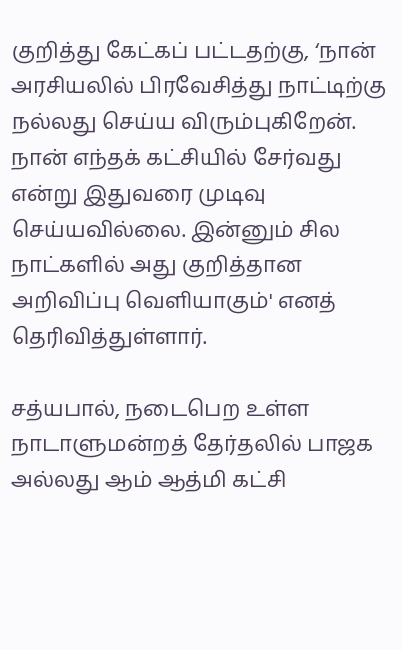குறித்து கேட்கப் பட்டதற்கு, ‘நான் அரசியலில் பிரவேசித்து நாட்டிற்கு நல்லது செய்ய விரும்புகிறேன். நான் எந்தக் கட்சியில் சேர்வது என்று இதுவரை முடிவு செய்யவில்லை. இன்னும் சில நாட்களில் அது குறித்தான அறிவிப்பு வெளியாகும்' எனத் தெரிவித்துள்ளார்.

சத்யபால், நடைபெற உள்ள நாடாளுமன்றத் தேர்தலில் பாஜக அல்லது ஆம் ஆத்மி கட்சி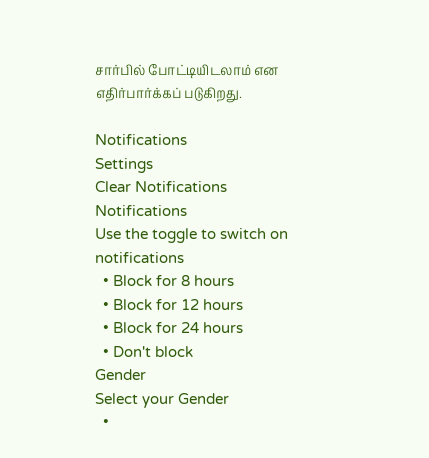சார்பில் போட்டியிடலாம் என எதிர்பார்க்கப் படுகிறது.

Notifications
Settings
Clear Notifications
Notifications
Use the toggle to switch on notifications
  • Block for 8 hours
  • Block for 12 hours
  • Block for 24 hours
  • Don't block
Gender
Select your Gender
  •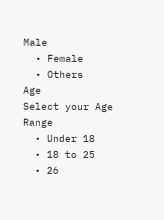Male
  • Female
  • Others
Age
Select your Age Range
  • Under 18
  • 18 to 25
  • 26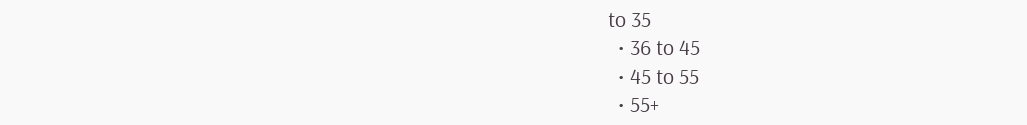to 35
  • 36 to 45
  • 45 to 55
  • 55+